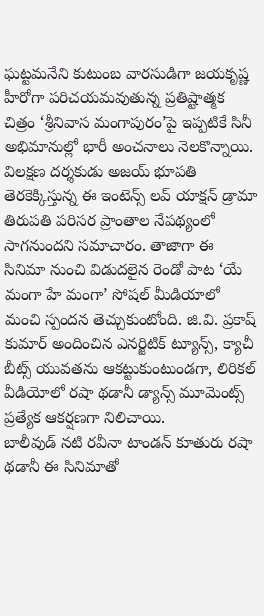ఘట్టమనేని కుటుంబ వారసుడిగా జయకృష్ణ హీరోగా పరిచయమవుతున్న ప్రతిష్టాత్మక చిత్రం ‘శ్రీనివాస మంగాపురం’పై ఇప్పటికే సినీ అభిమానుల్లో భారీ అంచనాలు నెలకొన్నాయి. విలక్షణ దర్శకుడు అజయ్ భూపతి తెరకెక్కిస్తున్న ఈ ఇంటెన్స్ లవ్ యాక్షన్ డ్రామా తిరుపతి పరిసర ప్రాంతాల నేపథ్యంలో సాగనుందని సమాచారం. తాజాగా ఈ సినిమా నుంచి విడుదలైన రెండో పాట ‘యే మంగా హే మంగా’ సోషల్ మీడియాలో మంచి స్పందన తెచ్చుకుంటోంది. జి.వి. ప్రకాష్ కుమార్ అందించిన ఎనర్జిటిక్ ట్యూన్స్, క్యాచీ బీట్స్ యువతను ఆకట్టుకుంటుండగా, లిరికల్ వీడియోలో రషా థడానీ డ్యాన్స్ మూమెంట్స్ ప్రత్యేక ఆకర్షణగా నిలిచాయి.
బాలీవుడ్ నటి రవీనా టాండన్ కూతురు రషా థడానీ ఈ సినిమాతో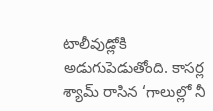టాలీవుడ్లోకి అడుగుపెడుతోంది. కాసర్ల శ్యామ్ రాసిన ‘గాలుల్లో నీ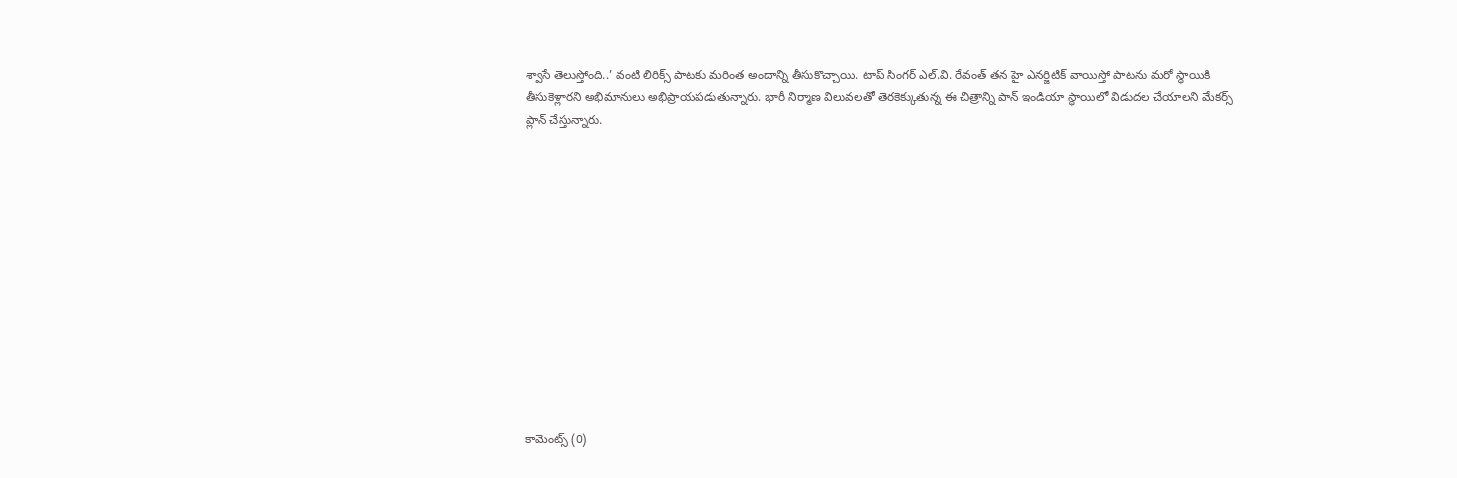శ్వాసే తెలుస్తోంది..’ వంటి లిరిక్స్ పాటకు మరింత అందాన్ని తీసుకొచ్చాయి. టాప్ సింగర్ ఎల్.వి. రేవంత్ తన హై ఎనర్జిటిక్ వాయిస్తో పాటను మరో స్థాయికి తీసుకెళ్లారని అభిమానులు అభిప్రాయపడుతున్నారు. భారీ నిర్మాణ విలువలతో తెరకెక్కుతున్న ఈ చిత్రాన్ని పాన్ ఇండియా స్థాయిలో విడుదల చేయాలని మేకర్స్ ప్లాన్ చేస్తున్నారు.













కామెంట్స్ (0)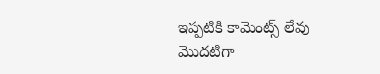ఇప్పటికి కామెంట్స్ లేవు
మొదటిగా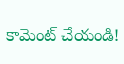కామెంట్ చేయండి!